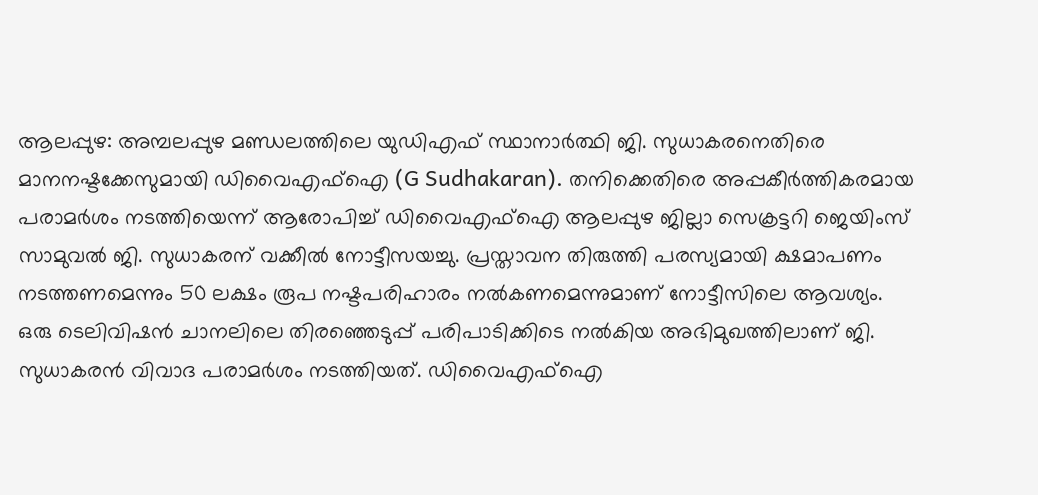ആലപ്പുഴ: അമ്പലപ്പുഴ മണ്ഡലത്തിലെ യുഡിഎഫ് സ്ഥാനാർത്ഥി ജി. സുധാകരനെതിരെ മാനനഷ്ടക്കേസുമായി ഡിവൈഎഫ്ഐ (G Sudhakaran). തനിക്കെതിരെ അപ്പകീർത്തികരമായ പരാമർശം നടത്തിയെന്ന് ആരോപിച്ച് ഡിവൈഎഫ്ഐ ആലപ്പുഴ ജില്ലാ സെക്രട്ടറി ജെയിംസ് സാമുവൽ ജി. സുധാകരന് വക്കീൽ നോട്ടീസയച്ചു. പ്രസ്താവന തിരുത്തി പരസ്യമായി ക്ഷമാപണം നടത്തണമെന്നും 50 ലക്ഷം രൂപ നഷ്ടപരിഹാരം നൽകണമെന്നുമാണ് നോട്ടീസിലെ ആവശ്യം.
ഒരു ടെലിവിഷൻ ചാനലിലെ തിരഞ്ഞെടുപ്പ് പരിപാടിക്കിടെ നൽകിയ അഭിമുഖത്തിലാണ് ജി. സുധാകരൻ വിവാദ പരാമർശം നടത്തിയത്. ഡിവൈഎഫ്ഐ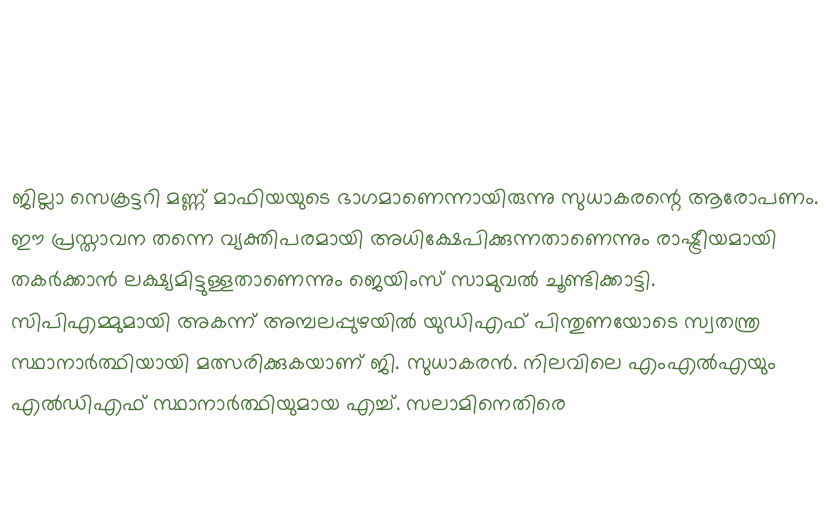ജില്ലാ സെക്രട്ടറി മണ്ണ് മാഫിയയുടെ ഭാഗമാണെന്നായിരുന്നു സുധാകരന്റെ ആരോപണം. ഈ പ്രസ്താവന തന്നെ വ്യക്തിപരമായി അധിക്ഷേപിക്കുന്നതാണെന്നും രാഷ്ട്രീയമായി തകർക്കാൻ ലക്ഷ്യമിട്ടുള്ളതാണെന്നും ജെയിംസ് സാമുവൽ ചൂണ്ടിക്കാട്ടി.
സിപിഎമ്മുമായി അകന്ന് അമ്പലപ്പുഴയിൽ യുഡിഎഫ് പിന്തുണയോടെ സ്വതന്ത്ര സ്ഥാനാർത്ഥിയായി മത്സരിക്കുകയാണ് ജി. സുധാകരൻ. നിലവിലെ എംഎൽഎയും എൽഡിഎഫ് സ്ഥാനാർത്ഥിയുമായ എച്ച്. സലാമിനെതിരെ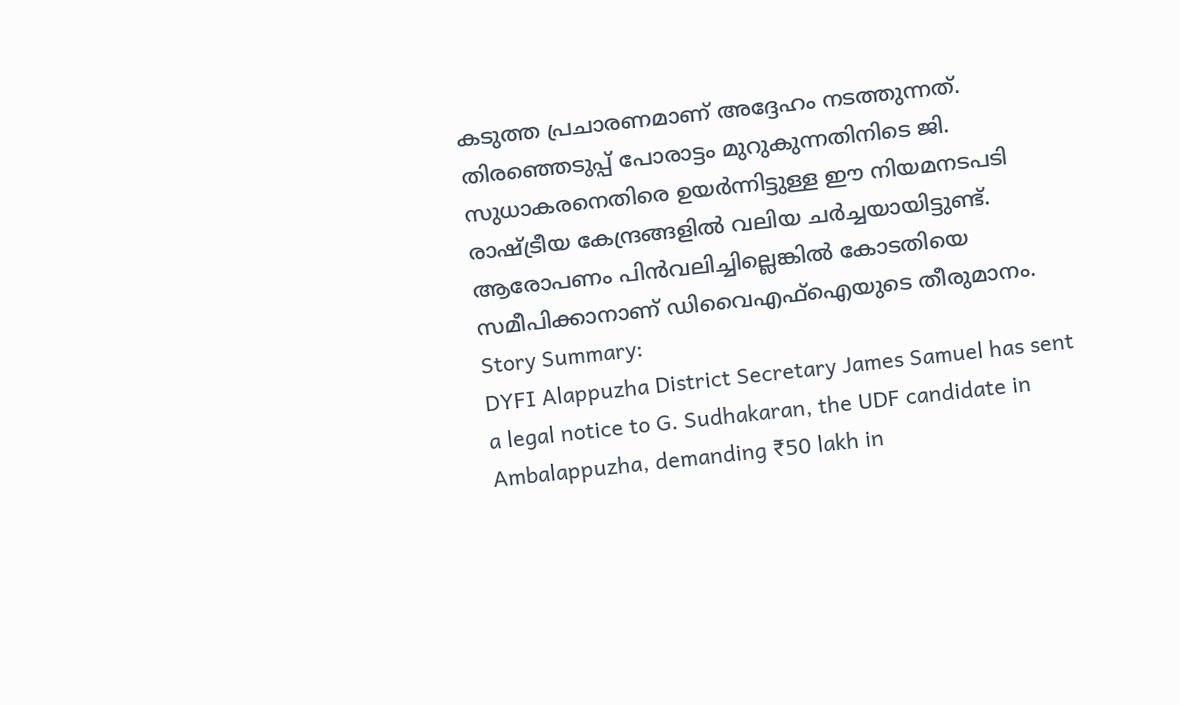കടുത്ത പ്രചാരണമാണ് അദ്ദേഹം നടത്തുന്നത്. തിരഞ്ഞെടുപ്പ് പോരാട്ടം മുറുകുന്നതിനിടെ ജി. സുധാകരനെതിരെ ഉയർന്നിട്ടുള്ള ഈ നിയമനടപടി രാഷ്ട്രീയ കേന്ദ്രങ്ങളിൽ വലിയ ചർച്ചയായിട്ടുണ്ട്. ആരോപണം പിൻവലിച്ചില്ലെങ്കിൽ കോടതിയെ സമീപിക്കാനാണ് ഡിവൈഎഫ്ഐയുടെ തീരുമാനം.
Story Summary:
DYFI Alappuzha District Secretary James Samuel has sent a legal notice to G. Sudhakaran, the UDF candidate in Ambalappuzha, demanding ₹50 lakh in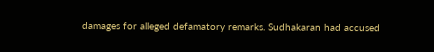damages for alleged defamatory remarks. Sudhakaran had accused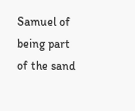Samuel of being part of the sand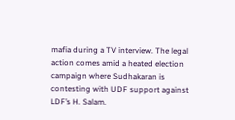mafia during a TV interview. The legal action comes amid a heated election campaign where Sudhakaran is contesting with UDF support against LDF’s H. Salam.